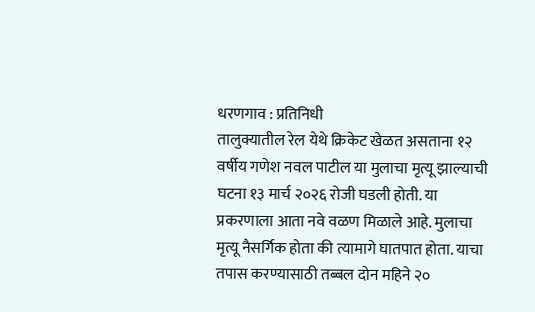धरणगाव : प्रतिनिधी
तालुक्यातील रेल येथे क्रिकेट खेळत असताना १२ वर्षीय गणेश नवल पाटील या मुलाचा मृत्यू झाल्याची घटना १३ मार्च २०२६ रोजी घडली होती. या प्रकरणाला आता नवे वळण मिळाले आहे. मुलाचा मृत्यू नैसर्गिक होता की त्यामागे घातपात होता. याचा तपास करण्यासाठी तब्बल दोन महिने २०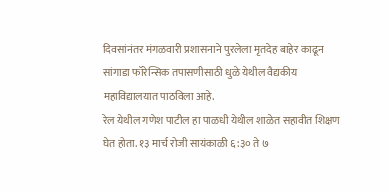दिवसांनंतर मंगळवारी प्रशासनाने पुरलेला मृतदेह बाहेर काढून सांगाडा फॉरेन्सिक तपासणीसाठी धुळे येथील वैद्यकीय महाविद्यालयात पाठविला आहे.
रेल येथील गणेश पाटील हा पाळधी येथील शाळेत सहावीत शिक्षण घेत होता. १३ मार्च रोजी सायंकाळी ६:३० ते ७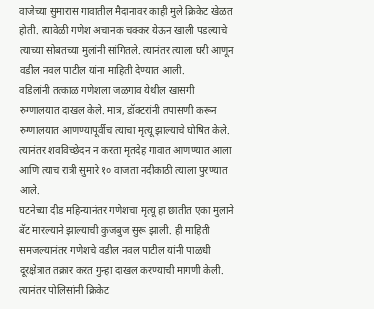वाजेच्या सुमारास गावातील मैदानावर काही मुले क्रिकेट खेळत होती. त्यावेळी गणेश अचानक चक्कर येऊन खाली पडल्याचे त्याच्या सोबतच्या मुलांनी सांगितले. त्यानंतर त्याला घरी आणून वडील नवल पाटील यांना माहिती देण्यात आली.
वडिलांनी तत्काळ गणेशला जळगाव येथील खासगी रुग्णालयात दाखल केले. मात्र, डॉक्टरांनी तपासणी करून रुग्णालयात आणण्यापूर्वीच त्याचा मृत्यू झाल्याचे घोषित केले. त्यानंतर शवविच्छेदन न करता मृतदेह गावात आणण्यात आला आणि त्याच रात्री सुमारे १० वाजता नदीकाठी त्याला पुरण्यात आले.
घटनेच्या दीड महिन्यानंतर गणेशचा मृत्यू हा छातीत एका मुलाने बॅट मारल्याने झाल्याची कुजबुज सुरू झाली. ही माहिती समजल्यानंतर गणेशचे वडील नवल पाटील यांनी पाळधी दूरक्षेत्रात तक्रार करत गुन्हा दाखल करण्याची मागणी केली. त्यानंतर पोलिसांनी क्रिकेट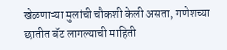खेळणाऱ्या मुलांची चौकशी केली असता, गणेशच्या छातीत बॅट लागल्याची माहिती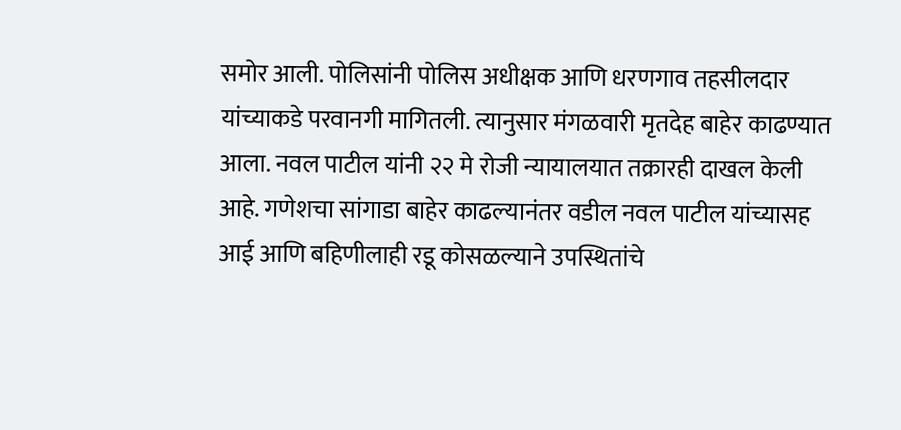समोर आली. पोलिसांनी पोलिस अधीक्षक आणि धरणगाव तहसीलदार यांच्याकडे परवानगी मागितली. त्यानुसार मंगळवारी मृतदेह बाहेर काढण्यात आला. नवल पाटील यांनी २२ मे रोजी न्यायालयात तक्रारही दाखल केली आहे. गणेशचा सांगाडा बाहेर काढल्यानंतर वडील नवल पाटील यांच्यासह आई आणि बहिणीलाही रडू कोसळल्याने उपस्थितांचे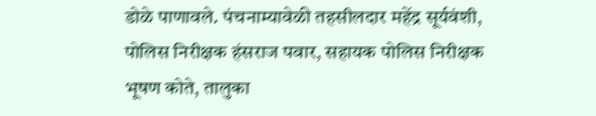डोळे पाणावले. पंचनाम्यावेळी तहसीलदार महेंद्र सूर्यवंशी, पोलिस निरीक्षक हंसराज पवार, सहायक पोलिस निरीक्षक भूषण कोते, तालुका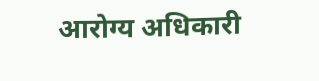आरोग्य अधिकारी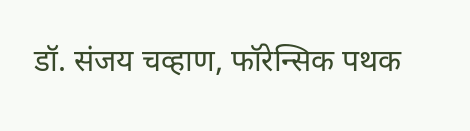डॉ. संजय चव्हाण, फॉरेन्सिक पथक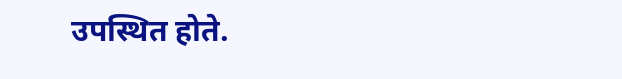उपस्थित होते.